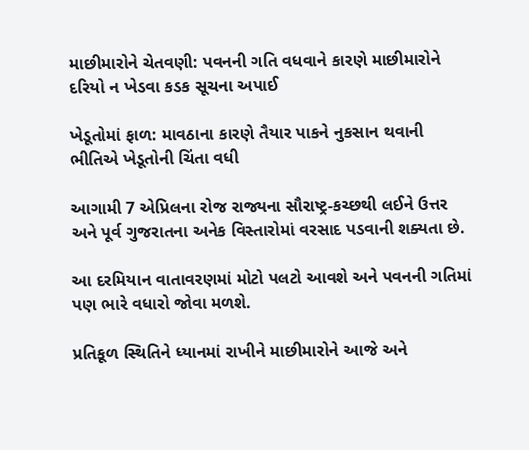માછીમારોને ચેતવણી: પવનની ગતિ વધવાને કારણે માછીમારોને દરિયો ન ખેડવા કડક સૂચના અપાઈ

ખેડૂતોમાં ફાળ: માવઠાના કારણે તૈયાર પાકને નુકસાન થવાની ભીતિએ ખેડૂતોની ચિંતા વધી

આગામી 7 એપ્રિલના રોજ રાજ્યના સૌરાષ્ટ્ર-કચ્છથી લઈને ઉત્તર અને પૂર્વ ગુજરાતના અનેક વિસ્તારોમાં વરસાદ પડવાની શક્યતા છે.

આ દરમિયાન વાતાવરણમાં મોટો પલટો આવશે અને પવનની ગતિમાં પણ ભારે વધારો જોવા મળશે.

પ્રતિકૂળ સ્થિતિને ધ્યાનમાં રાખીને માછીમારોને આજે અને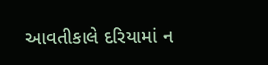આવતીકાલે દરિયામાં ન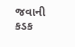જવાની કડક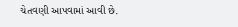ચેતવણી આપવામાં આવી છે.